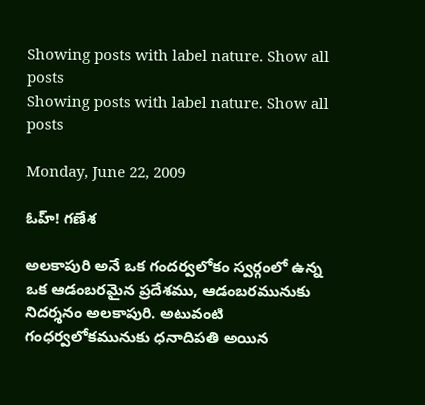Showing posts with label nature. Show all posts
Showing posts with label nature. Show all posts

Monday, June 22, 2009

ఓహ్! గణేశ

అలకాపురి అనే ఒక గందర్వలోకం స్వర్గంలో ఉన్న ఒక ఆడంబరమైన ప్రదేశము, ఆడంబరమునుకు నిదర్శనం అలకాపురి. అటువంటి గంధర్వలోకమునుకు ధనాదిపతి అయిన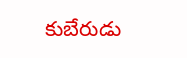కుబేరుడు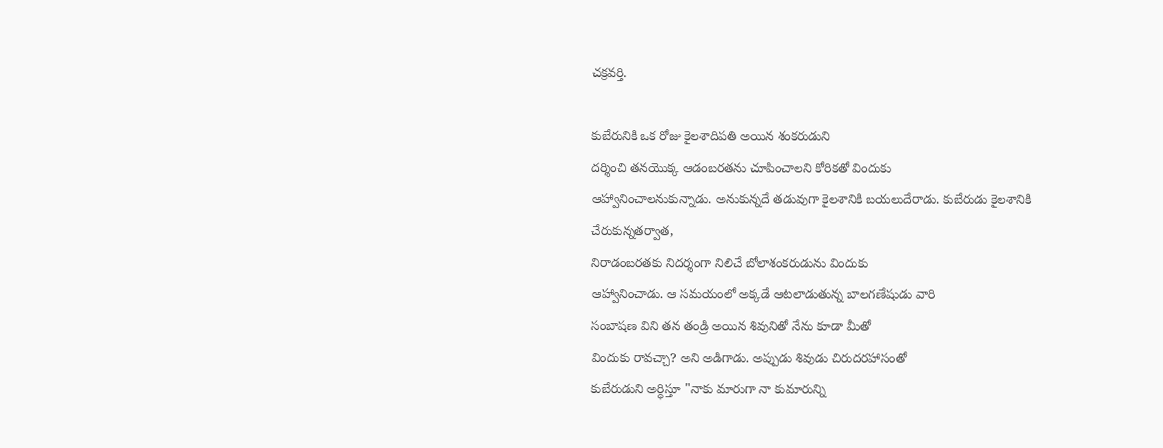చక్రవర్తి.

కుబేరునికి ఒక రోజు కైలశాదిపతి అయిన శంకరుడుని
దర్శించి తనయొక్క ఆడంబరతను చూపించాలని కోరికతో విందుకు
ఆహ్వానించాలనుకున్నాడు. అనుకున్నదే తడువుగా కైలశానికి బయలుదేరాడు. కుబేరుడు కైలశానికి చేరుకున్నతర్వాత,
నిరాడంబరతకు నిదర్శంగా నిలిచే బోలాశంకరుడును విందుకు
ఆహ్వానించాడు. ఆ సమయంలో అక్కడే ఆటలాడుతున్న బాలగణేషుడు వారి
సంబాషణ విని తన తండ్రి అయిన శివునితో నేను కూడా మీతో
విందుకు రావచ్చా? అని అడిగాడు. అప్పుడు శివుడు చిరుదరహాసంతో
కుబేరుడుని అర్ధిస్తూ "నాకు మారుగా నా కుమారున్ని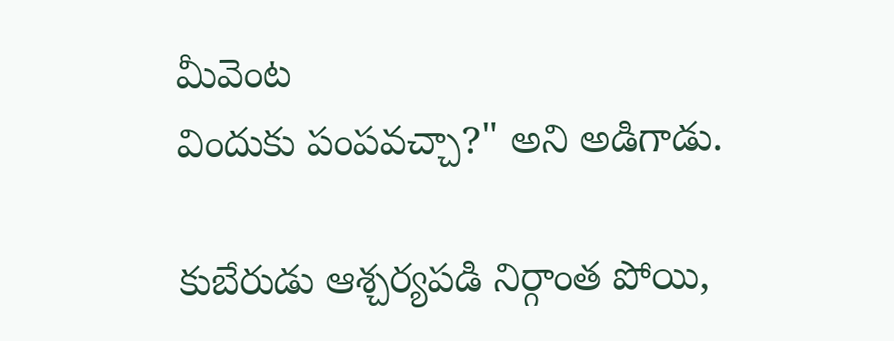మీవెంట
విందుకు పంపవచ్చా?" అని అడిగాడు.

కుబేరుడు ఆశ్చర్యపడి నిర్గాంత పోయి,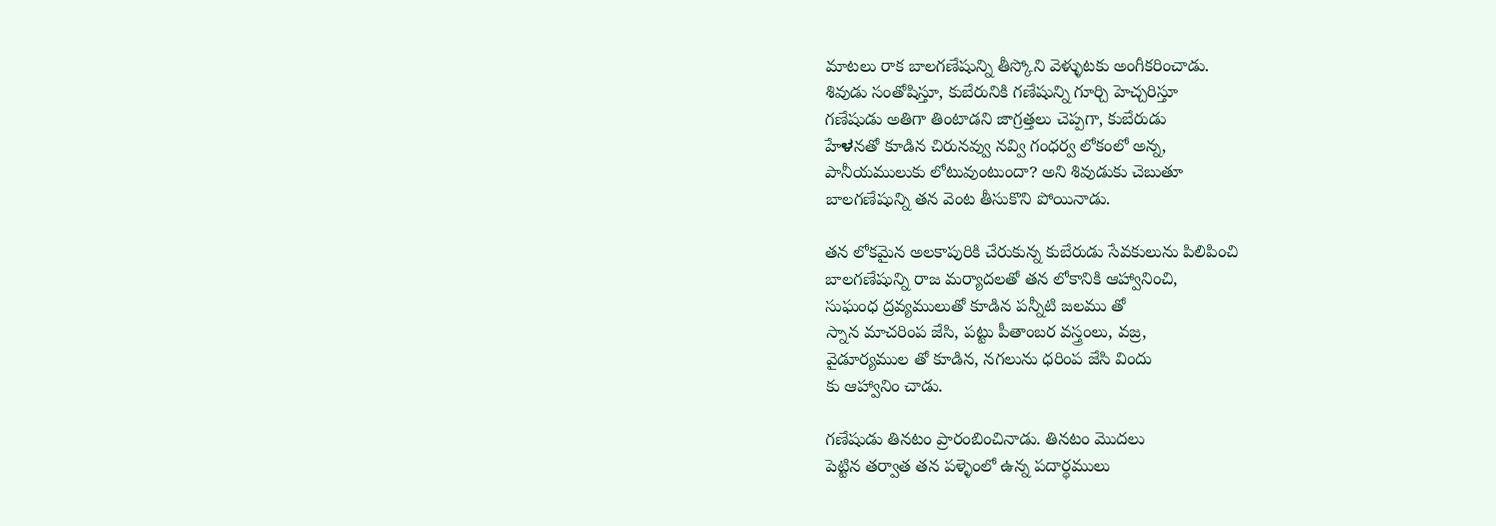మాటలు రాక బాలగణేషున్ని తీస్కోని వెళ్ళుటకు అంగీకరించాడు.
శివుడు సంతోషిస్తూ, కుబేరునికి గణేషున్ని గూర్చి హెచ్చరిస్తూ
గణేషుడు అతిగా తింటాడని జాగ్రత్తలు చెప్పగా, కుబేరుడు
హేಳనతో కూడిన చిరునవ్వు నవ్వి గంధర్వ లోకంలో అన్న,
పానీయములుకు లోటువుంటుందా? అని శివుడుకు చెబుతూ
బాలగణేషున్ని తన వెంట తీసుకొని పోయినాడు.

తన లోకమైన అలకాపురికి చేరుకున్న కుబేరుడు సేవకులును పిలిపించి
బాలగణేషున్ని రాజ మర్యాదలతో తన లోకానికి ఆహ్వానించి,
సుఘంధ ద్రవ్యములుతో కూడిన పన్నీటి జలము తో
స్నాన మాచరింప జేసి, పట్టు పీతాంబర వస్త్రంలు, వజ్ర,
వైడూర్యముల తో కూడిన, నగలును ధరింప జేసి విందు
కు ఆహ్వానిం చాడు.

గణేషుడు తినటం ప్రారంబించినాడు. తినటం మొదలు
పెట్టిన తర్వాత తన పళ్ళెంలో ఉన్న పదార్థములు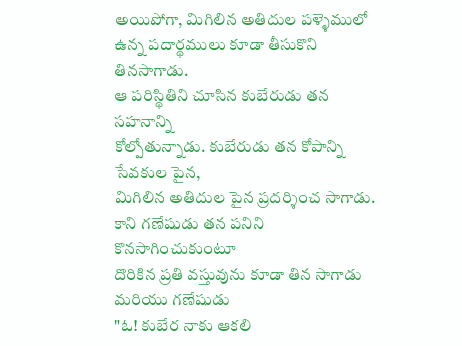అయిపోగా, మిగిలిన అతిదుల పళ్ళెములో
ఉన్న పదార్థములు కూడా తీసుకొని తినసాగాడు.
ఆ పరిస్థితిని చూసిన కుబేరుడు తన సహనాన్ని
కోల్పోతున్నాడు. కుబేరుడు తన కోపాన్ని సేవకుల పైన,
మిగిలిన అతిదుల పైన ప్రదర్శించ సాగాడు.
కాని గణేషుడు తన పనిని కొనసాగించుకుంటూ
దొరికిన ప్రతి వస్తువును కూడా తిన సాగాడు మరియు గణేషుడు
"ఓ! కుబేర నాకు ఆకలి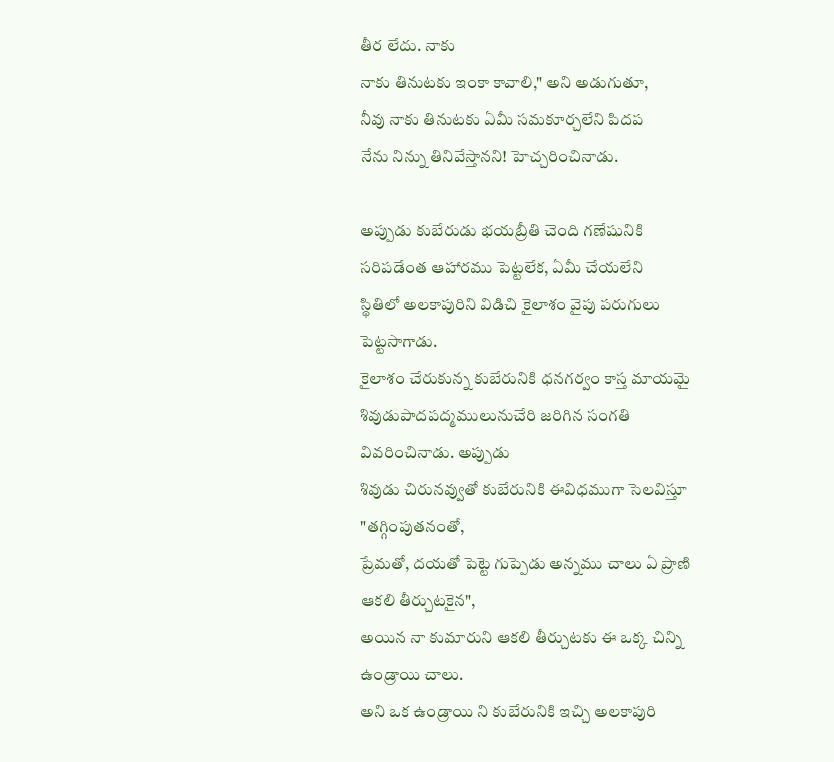తీర లేదు. నాకు
నాకు తినుటకు ఇంకా కావాలి," అని అడుగుతూ,
నీవు నాకు తినుటకు ఏమీ సమకూర్చలేని పిదప
నేను నిన్ను తినివేస్తానని! హెచ్చరించినాడు.

అప్పుడు కుబేరుడు భయబ్రీతి చెంది గణేషునికి
సరిపడేంత ఆహారము పెట్టలేక, ఏమీ చేయలేని
స్థితిలో అలకాపురిని విడిచి కైలాశం వైపు పరుగులు పెట్టసాగాడు.
కైలాశం చేరుకున్న కుబేరునికి ధనగర్వం కాస్త మాయమై
శివుడుపాదపద్మములునుచేరి జరిగిన సంగతి వివరించినాడు. అప్పుడు
శివుడు చిరునవ్వుతో కుబేరునికి ఈవిధముగా సెలవిస్తూ "తగ్గింపుతనంతో,
ప్రేమతో, దయతో పెట్టె గుప్పెడు అన్నము చాలు ఏ ప్రాణి ఆకలి తీర్చుటకైన",
అయిన నా కుమారుని ఆకలి తీర్చుటకు ఈ ఒక్క చిన్ని ఉండ్రాయి చాలు.
అని ఒక ఉండ్రాయి ని కుబేరునికి ఇచ్చి అలకాపురి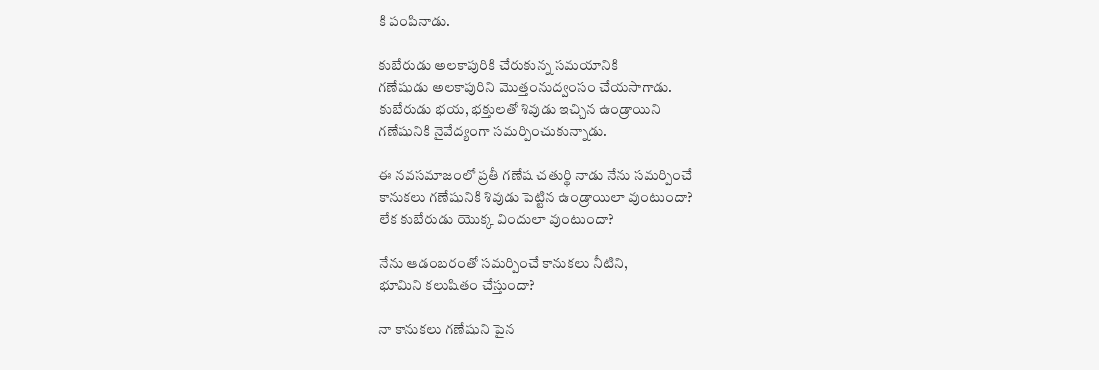కి పంపినాడు.

కుబేరుడు అలకాపురికి చేరుకున్న సమయానికి
గణేషుడు అలకాపురిని మొత్తంనుద్వంసం చేయసాగాడు.
కుబేరుడు భయ, భక్తులతో శివుడు ఇచ్చిన ఉండ్రాయిని
గణేషునికి నైవేద్యంగా సమర్పించుకున్నాడు.

ఈ నవసమాజంలో ప్రతీ గణేష చతుర్థి నాడు నేను సమర్పించే
కానుకలు గణేషునికి శివుడు పెట్టిన ఉండ్రాయిలా వుంటుందా?
లేక కుబేరుడు యొక్క విందులా వుంటుందా?

నేను ఆడంబరంతో సమర్పించే కానుకలు నీటిని,
భూమిని కలుషితం చేస్తుందా?

నా కానుకలు గణేషుని పైన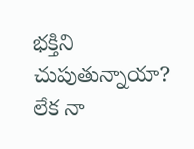భక్తిని చుపుతున్నాయా?
లేక నా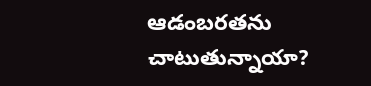ఆడంబరతను చాటుతున్నాయా?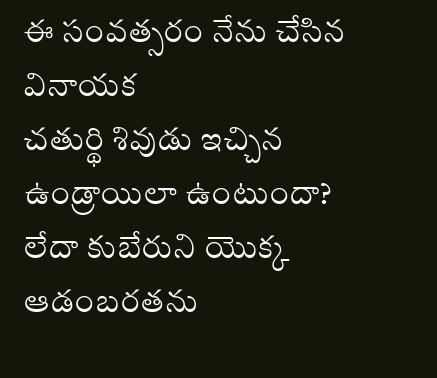ఈ సంవత్సరం నేను చేసిన వినాయక
చతుర్థి శివుడు ఇచ్చిన ఉండ్రాయిలా ఉంటుందా?
లేదా కుబేరుని యొక్క ఆడంబరతను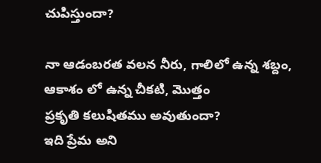చుపిస్తుందా?

నా ఆడంబరత వలన నీరు, గాలిలో ఉన్న శబ్దం,
ఆకాశం లో ఉన్న చీకటి, మొత్తం
ప్రకృతి కలుషితము అవుతుందా?
ఇది ప్రేమ అని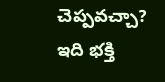చెప్పవచ్చా?
ఇది భక్తి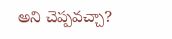అని చెప్పవచ్చా?